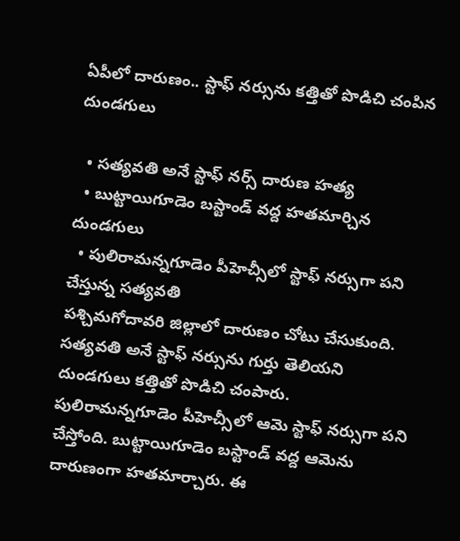ఏపీలో దారుణం.. స్టాఫ్ నర్సును కత్తితో పొడిచి చంపిన దుండగులు

  • సత్యవతి అనే స్టాఫ్ నర్స్ దారుణ హత్య
  • బుట్టాయిగూడెం బస్టాండ్ వద్ద హతమార్చిన దుండగులు
  • పులిరామన్నగూడెం పీహెచ్సీలో స్టాఫ్ నర్సుగా పని చేస్తున్న సత్యవతి
పశ్చిమగోదావరి జిల్లాలో దారుణం చోటు చేసుకుంది. సత్యవతి అనే స్టాఫ్ నర్సును గుర్తు తెలియని దుండగులు కత్తితో పొడిచి చంపారు. పులిరామన్నగూడెం పీహెచ్సీలో ఆమె స్టాఫ్ నర్సుగా పని చేస్తోంది. బుట్టాయిగూడెం బస్టాండ్ వద్ద ఆమెను దారుణంగా హతమార్చారు. ఈ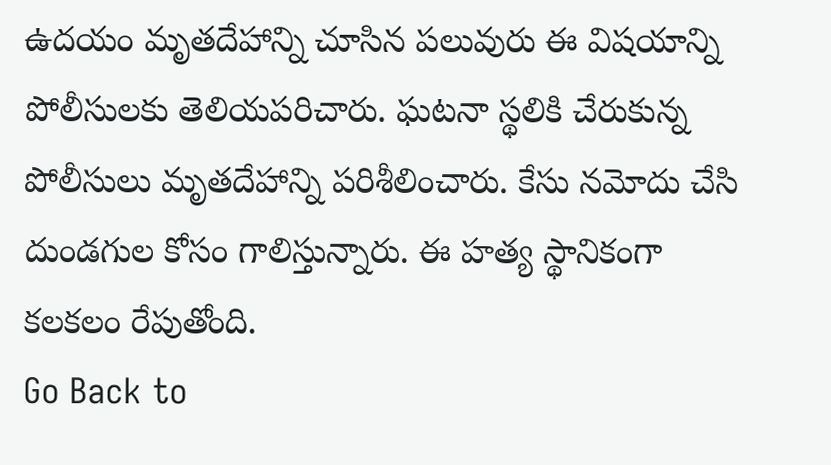ఉదయం మృతదేహాన్ని చూసిన పలువురు ఈ విషయాన్ని పోలీసులకు తెలియపరిచారు. ఘటనా స్థలికి చేరుకున్న పోలీసులు మృతదేహాన్ని పరిశీలించారు. కేసు నమోదు చేసి దుండగుల కోసం గాలిస్తున్నారు. ఈ హత్య స్థానికంగా కలకలం రేపుతోంది.
Go Back to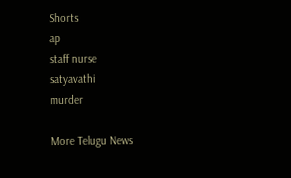Shorts
ap
staff nurse
satyavathi
murder

More Telugu News